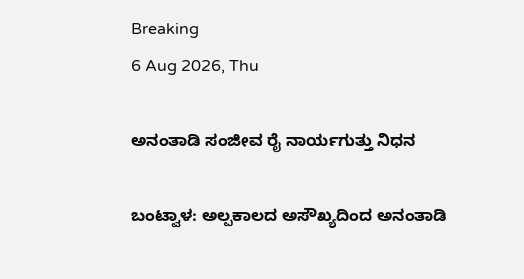Breaking
6 Aug 2026, Thu

ಅನಂತಾಡಿ ಸಂಜೀವ ರೈ ನಾರ್ಯಗುತ್ತು ನಿಧನ

ಬಂಟ್ವಾಳ: ಅಲ್ಪಕಾಲದ ಅಸೌಖ್ಯದಿಂದ ಅನಂತಾಡಿ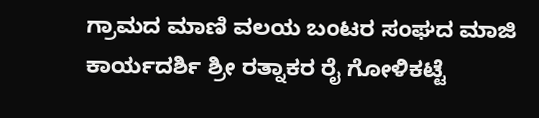ಗ್ರಾಮದ ಮಾಣಿ ವಲಯ ಬಂಟರ ಸಂಘದ ಮಾಜಿ ಕಾರ್ಯದರ್ಶಿ ಶ್ರೀ ರತ್ನಾಕರ ರೈ ಗೋಳಿಕಟ್ಟೆ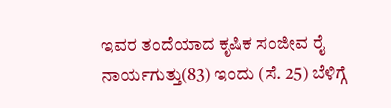ಇವರ ತಂದೆಯಾದ ಕೃಷಿಕ ಸಂಜೀವ ರೈ ನಾರ್ಯಗುತ್ತು(83) ಇಂದು (ಸೆ. 25) ಬೆಳಿಗ್ಗೆ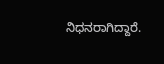ನಿಧನರಾಗಿದ್ದಾರೆ.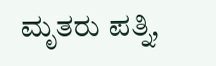ಮೃತರು ಪತ್ನಿ,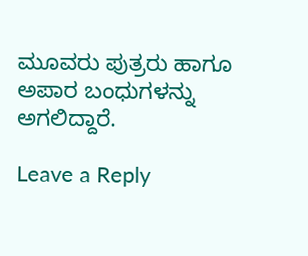ಮೂವರು ಪುತ್ರರು ಹಾಗೂ ಅಪಾರ ಬಂಧುಗಳನ್ನು ಅಗಲಿದ್ದಾರೆ.

Leave a Reply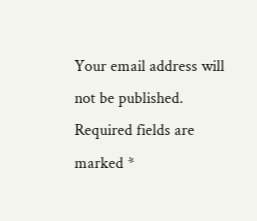Your email address will not be published. Required fields are marked *